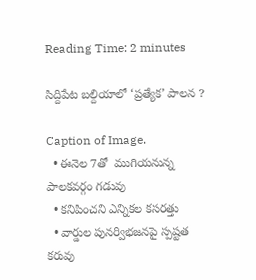Reading Time: 2 minutes

సిద్దిపేట బల్దియాలో ‘ప్రత్యేక’ పాలన ?

Caption of Image.
  • ఈనెల 7తో  ముగియనున్న పాలకవర్గం గడువు
  • కనిపించని ఎన్నికల కసరత్తు
  • వార్డుల పునర్విభజనపై స్పష్టత కరువు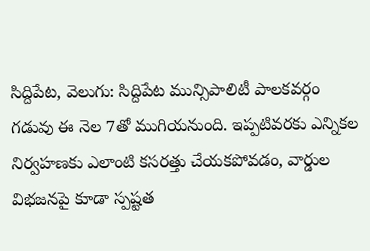సిద్దిపేట, వెలుగు: సిద్దిపేట మున్సిపాలిటీ పాలకవర్గం గడువు ఈ నెల 7తో ముగియనుంది. ఇప్పటివరకు ఎన్నికల నిర్వహణకు ఎలాంటి కసరత్తు చేయకపోవడం, వార్డుల విభజనపై కూడా స్పష్టత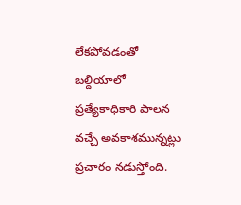లేకపోవడంతో బల్దియాలో ప్రత్యేకాధికారి పాలన వచ్చే అవకాశమున్నట్లు ప్రచారం నడుస్తోంది.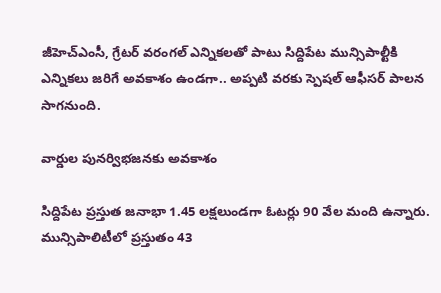జీహెచ్ఎంసీ, గ్రేటర్ వరంగల్ ఎన్నికలతో పాటు సిద్దిపేట మున్సిపాల్టీకి ఎన్నికలు జరిగే అవకాశం ఉండగా.. అప్పటి వరకు స్పెషల్ ఆఫీసర్ పాలన సాగనుంది.

వార్డుల పునర్విభజనకు అవకాశం

సిద్దిపేట ప్రస్తుత జనాభా 1.45 లక్షలుండగా ఓటర్లు 90 వేల మంది ఉన్నారు. మున్సిపాలిటీలో ప్రస్తుతం 43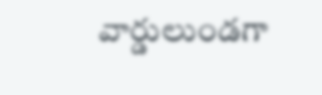వార్డులుండగా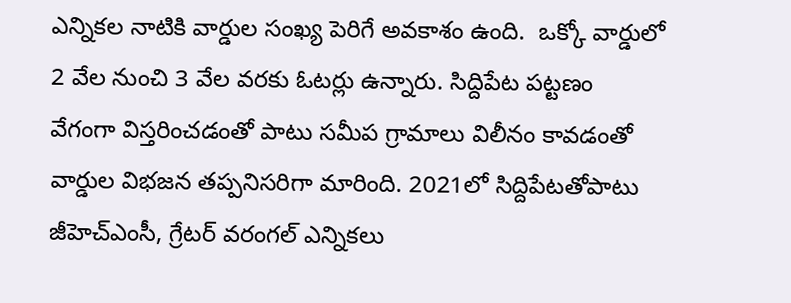ఎన్నికల నాటికి వార్డుల సంఖ్య పెరిగే అవకాశం ఉంది.  ఒక్కో వార్డులో 2 వేల నుంచి 3 వేల వరకు ఓటర్లు ఉన్నారు. సిద్దిపేట పట్టణం వేగంగా విస్తరించడంతో పాటు సమీప గ్రామాలు విలీనం కావడంతో వార్డుల విభజన తప్పనిసరిగా మారింది. 2021లో సిద్దిపేటతోపాటు జీహెచ్‌‌‌‌ఎంసీ, గ్రేటర్‌‌‌‌‌‌‌‌ వరంగల్‌‌‌‌ ఎన్నికలు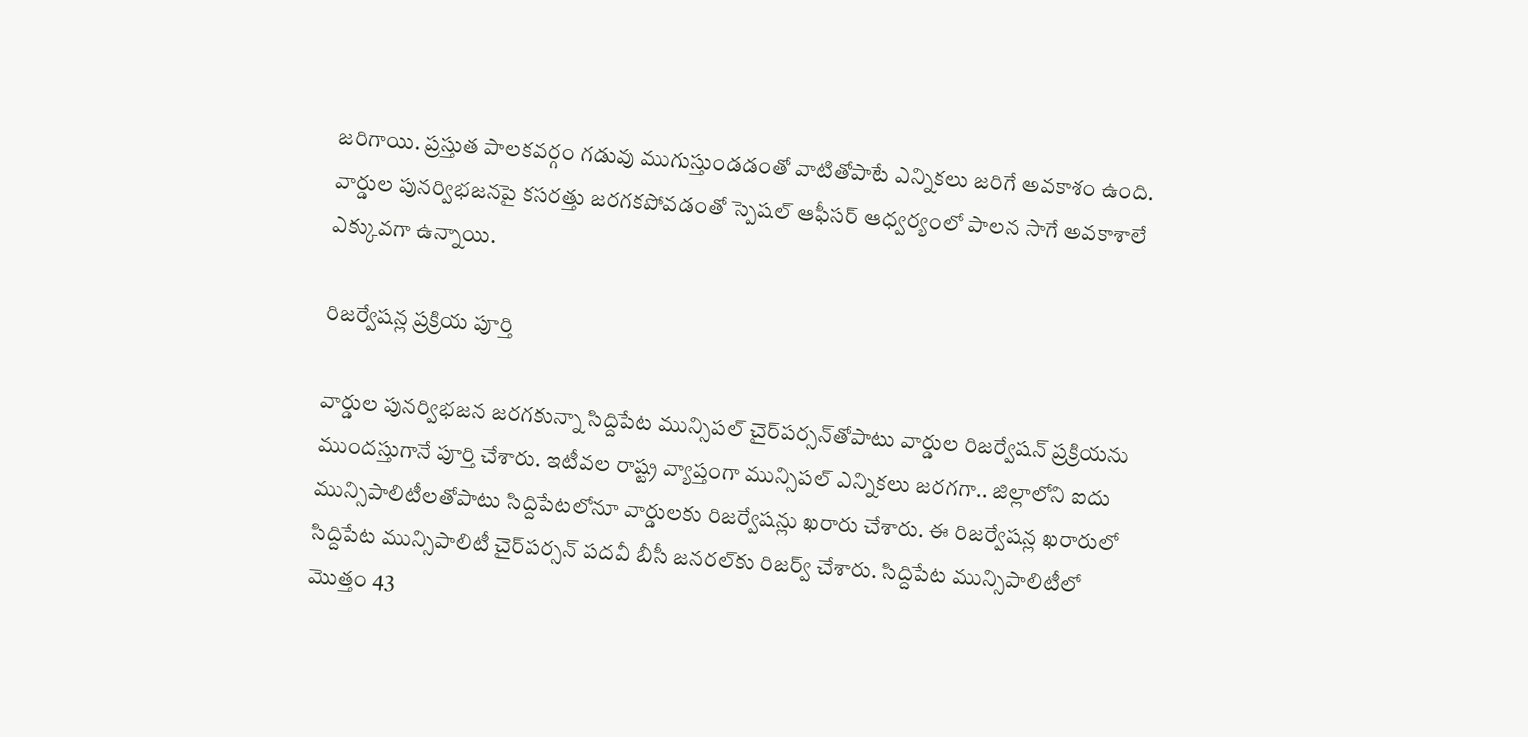జరిగాయి. ప్రస్తుత పాలకవర్గం గడువు ముగుస్తుండడంతో వాటితోపాటే ఎన్నికలు జరిగే అవకాశం ఉంది. వార్డుల పునర్విభజనపై కసరత్తు జరగకపోవడంతో స్పెషల్ ఆఫీసర్ ఆధ్వర్యంలో పాలన సాగే అవకాశాలే ఎక్కువగా ఉన్నాయి.

రిజర్వేషన్ల ప్రక్రియ పూర్తి

వార్డుల పునర్విభజన జరగకున్నా సిద్దిపేట మున్సిపల్‌‌‌‌ చైర్‌‌‌‌‌‌‌‌పర్సన్‌‌‌‌తోపాటు వార్డుల రిజర్వేషన్ ప్రక్రియను  ముందస్తుగానే పూర్తి చేశారు. ఇటీవల రాష్ట్ర వ్యాప్తంగా మున్సిపల్ ఎన్నికలు జరగగా.. జిల్లాలోని ఐదు మున్సిపాలిటీలతోపాటు సిద్దిపేటలోనూ వార్డులకు రిజర్వేషన్లు ఖరారు చేశారు. ఈ రిజర్వేషన్ల ఖరారులో సిద్దిపేట మున్సిపాలిటీ చైర్‌‌‌‌‌‌‌‌పర్సన్‌‌‌‌ పదవీ బీసీ జనరల్‌‌‌‌కు రిజర్వ్ చేశారు. సిద్దిపేట మున్సిపాలిటీలో మొత్తం 43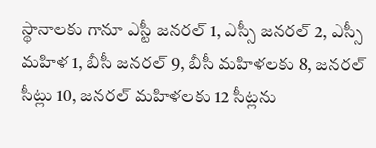స్థానాలకు గానూ ఎస్టీ జనరల్ 1, ఎస్సీ జనరల్ 2, ఎస్సీ మహిళ 1, బీసీ జనరల్ 9, బీసీ మహిళలకు 8, జనరల్ సీట్లు 10, జనరల్ మహిళలకు 12 సీట్లను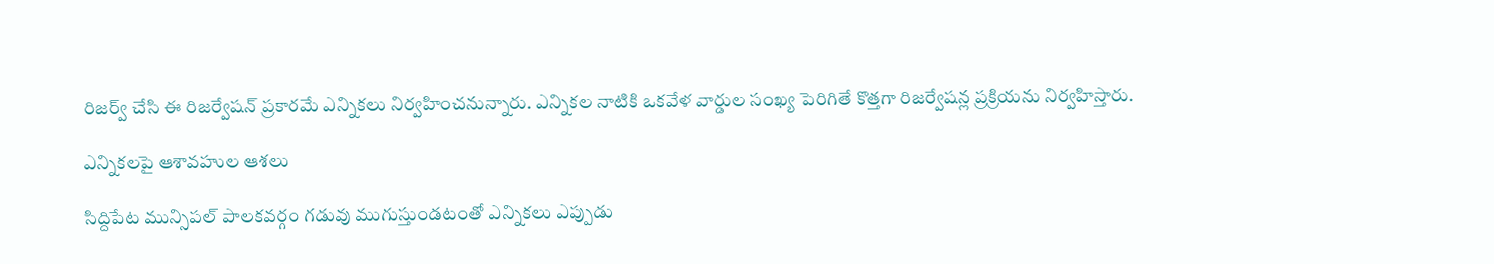రిజర్వ్ చేసి ఈ రిజర్వేషన్ ప్రకారమే ఎన్నికలు నిర్వహించనున్నారు. ఎన్నికల నాటికి ఒకవేళ వార్డుల సంఖ్య పెరిగితే కొత్తగా రిజర్వేషన్ల ప్రక్రియను నిర్వహిస్తారు.

ఎన్నికలపై ఆశావహుల ఆశలు

సిద్దిపేట మున్సిపల్ పాలకవర్గం గడువు ముగుస్తుండటంతో ఎన్నికలు ఎప్పుడు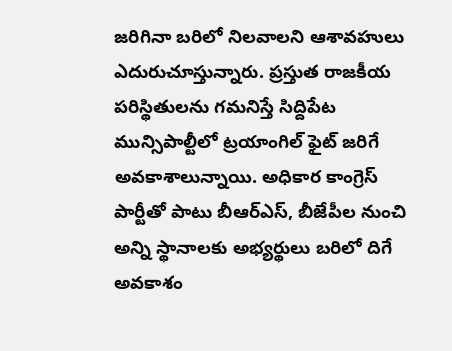జరిగినా బరిలో నిలవాలని ఆశావహులు ఎదురుచూస్తున్నారు. ప్రస్తుత రాజకీయ పరిస్థితులను గమనిస్తే సిద్దిపేట మున్సిపాల్టీలో ట్రయాంగిల్‌‌‌‌ ఫైట్‌‌‌‌ జరిగే అవకాశాలున్నాయి. అధికార కాంగ్రెస్ పార్టీతో పాటు బీఆర్ఎస్, బీజేపీల నుంచి అన్ని స్థానాలకు అభ్యర్థులు బరిలో దిగే అవకాశం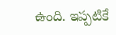ఉంది. ఇప్పటికే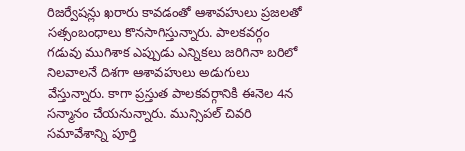రిజర్వేషన్లు ఖరారు కావడంతో ఆశావహులు ప్రజలతో సత్సంబంధాలు కొనసాగిస్తున్నారు. పాలకవర్గం గడువు ముగిశాక ఎప్పుడు ఎన్నికలు జరిగినా బరిలో నిలవాలనే దిశగా ఆశావహులు అడుగులు వేస్తున్నారు. కాగా ప్రస్తుత పాలకవర్గానికి ఈనెల 4న సన్మానం చేయనున్నారు. మున్సిపల్ చివరి సమావేశాన్ని పూర్తి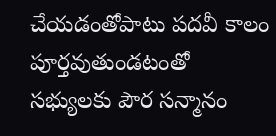చేయడంతోపాటు పదవీ కాలం పూర్తవుతుండటంతో సభ్యులకు పౌర సన్మానం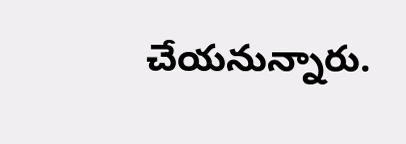చేయనున్నారు.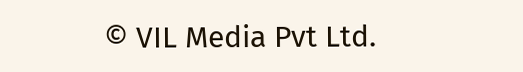© VIL Media Pvt Ltd.